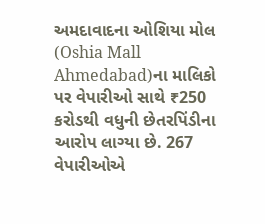અમદાવાદના ઓશિયા મોલ (Oshia Mall Ahmedabad)ના માલિકો પર વેપારીઓ સાથે ₹250 કરોડથી વધુની છેતરપિંડીના આરોપ લાગ્યા છે. 267 વેપારીઓએ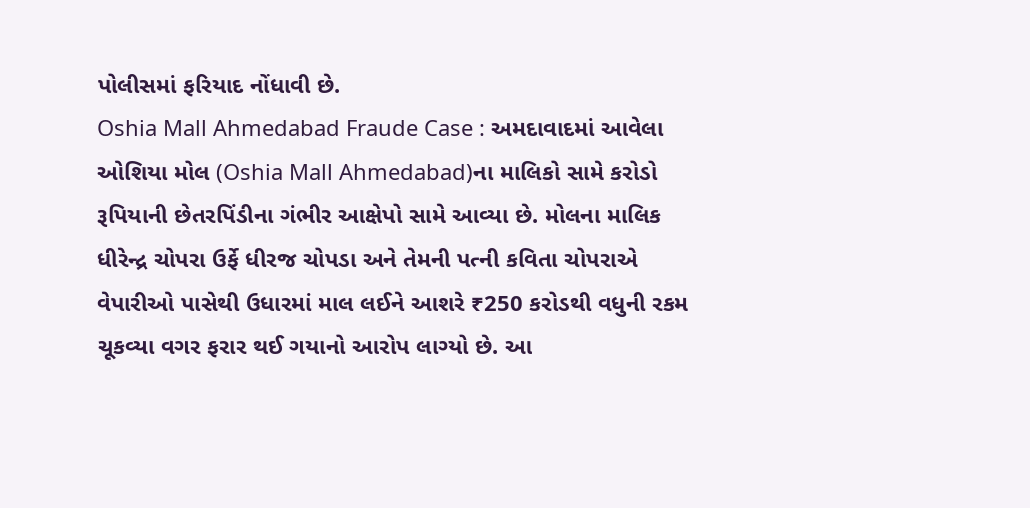પોલીસમાં ફરિયાદ નોંધાવી છે.
Oshia Mall Ahmedabad Fraude Case : અમદાવાદમાં આવેલા ઓશિયા મોલ (Oshia Mall Ahmedabad)ના માલિકો સામે કરોડો રૂપિયાની છેતરપિંડીના ગંભીર આક્ષેપો સામે આવ્યા છે. મોલના માલિક ધીરેન્દ્ર ચોપરા ઉર્ફે ધીરજ ચોપડા અને તેમની પત્ની કવિતા ચોપરાએ વેપારીઓ પાસેથી ઉધારમાં માલ લઈને આશરે ₹250 કરોડથી વધુની રકમ ચૂકવ્યા વગર ફરાર થઈ ગયાનો આરોપ લાગ્યો છે. આ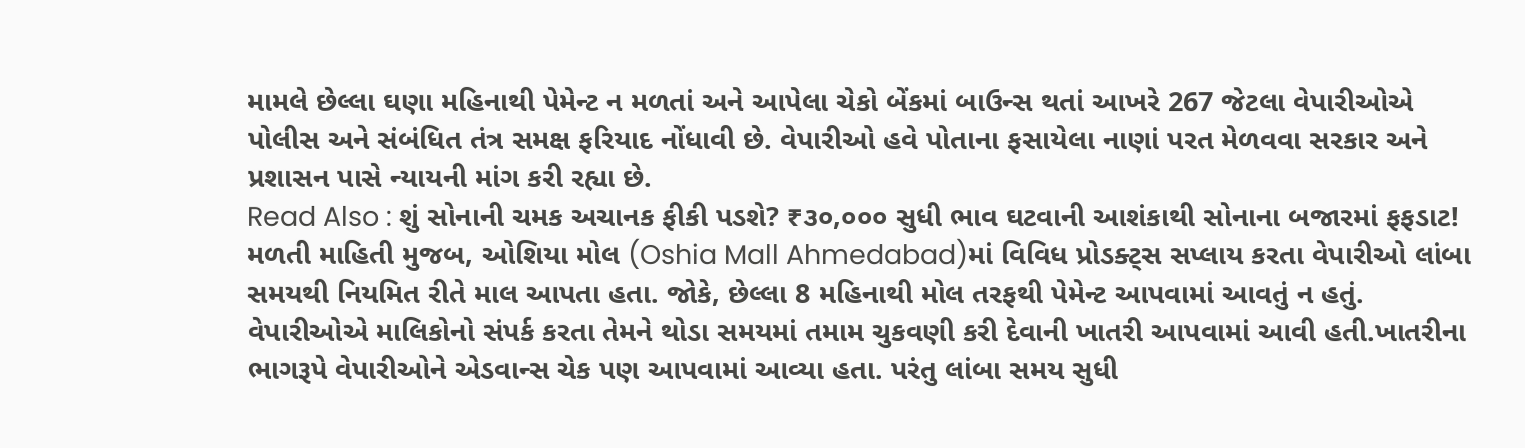મામલે છેલ્લા ઘણા મહિનાથી પેમેન્ટ ન મળતાં અને આપેલા ચેકો બેંકમાં બાઉન્સ થતાં આખરે 267 જેટલા વેપારીઓએ પોલીસ અને સંબંધિત તંત્ર સમક્ષ ફરિયાદ નોંધાવી છે. વેપારીઓ હવે પોતાના ફસાયેલા નાણાં પરત મેળવવા સરકાર અને પ્રશાસન પાસે ન્યાયની માંગ કરી રહ્યા છે.
Read Also : શું સોનાની ચમક અચાનક ફીકી પડશે? ₹૩૦,૦૦૦ સુધી ભાવ ઘટવાની આશંકાથી સોનાના બજારમાં ફફડાટ!
મળતી માહિતી મુજબ, ઓશિયા મોલ (Oshia Mall Ahmedabad)માં વિવિધ પ્રોડક્ટ્સ સપ્લાય કરતા વેપારીઓ લાંબા સમયથી નિયમિત રીતે માલ આપતા હતા. જોકે, છેલ્લા 8 મહિનાથી મોલ તરફથી પેમેન્ટ આપવામાં આવતું ન હતું. વેપારીઓએ માલિકોનો સંપર્ક કરતા તેમને થોડા સમયમાં તમામ ચુકવણી કરી દેવાની ખાતરી આપવામાં આવી હતી.ખાતરીના ભાગરૂપે વેપારીઓને એડવાન્સ ચેક પણ આપવામાં આવ્યા હતા. પરંતુ લાંબા સમય સુધી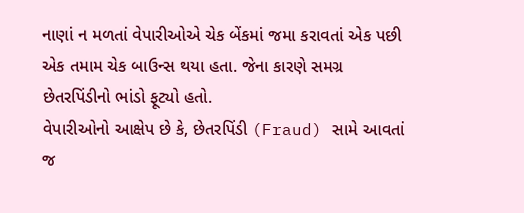નાણાં ન મળતાં વેપારીઓએ ચેક બેંકમાં જમા કરાવતાં એક પછી એક તમામ ચેક બાઉન્સ થયા હતા. જેના કારણે સમગ્ર છેતરપિંડીનો ભાંડો ફૂટ્યો હતો.
વેપારીઓનો આક્ષેપ છે કે, છેતરપિંડી (Fraud) સામે આવતાં જ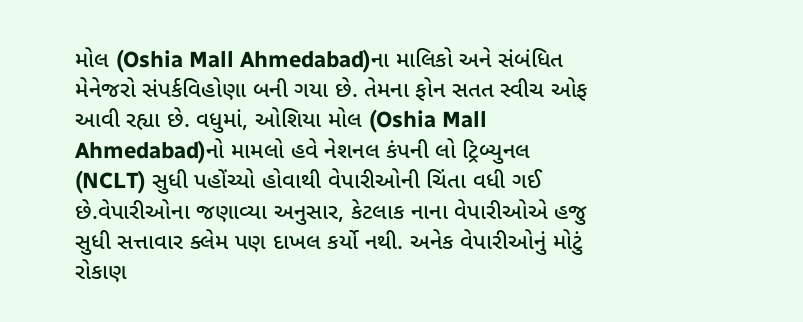મોલ (Oshia Mall Ahmedabad)ના માલિકો અને સંબંધિત મેનેજરો સંપર્કવિહોણા બની ગયા છે. તેમના ફોન સતત સ્વીચ ઓફ આવી રહ્યા છે. વધુમાં, ઓશિયા મોલ (Oshia Mall Ahmedabad)નો મામલો હવે નેશનલ કંપની લો ટ્રિબ્યુનલ (NCLT) સુધી પહોંચ્યો હોવાથી વેપારીઓની ચિંતા વધી ગઈ છે.વેપારીઓના જણાવ્યા અનુસાર, કેટલાક નાના વેપારીઓએ હજુ સુધી સત્તાવાર ક્લેમ પણ દાખલ કર્યો નથી. અનેક વેપારીઓનું મોટું રોકાણ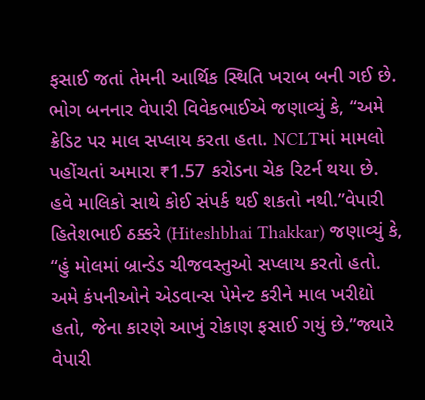ફસાઈ જતાં તેમની આર્થિક સ્થિતિ ખરાબ બની ગઈ છે.
ભોગ બનનાર વેપારી વિવેકભાઈએ જણાવ્યું કે, “અમે ક્રેડિટ પર માલ સપ્લાય કરતા હતા. NCLTમાં મામલો પહોંચતાં અમારા ₹1.57 કરોડના ચેક રિટર્ન થયા છે. હવે માલિકો સાથે કોઈ સંપર્ક થઈ શકતો નથી.”વેપારી હિતેશભાઈ ઠક્કરે (Hiteshbhai Thakkar) જણાવ્યું કે, “હું મોલમાં બ્રાન્ડેડ ચીજવસ્તુઓ સપ્લાય કરતો હતો. અમે કંપનીઓને એડવાન્સ પેમેન્ટ કરીને માલ ખરીદ્યો હતો, જેના કારણે આખું રોકાણ ફસાઈ ગયું છે.”જ્યારે વેપારી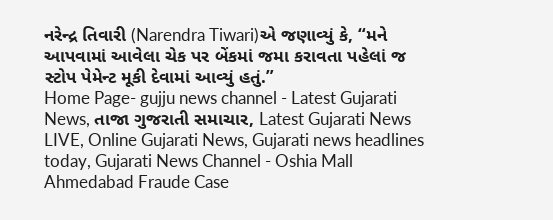નરેન્દ્ર તિવારી (Narendra Tiwari)એ જણાવ્યું કે, “મને આપવામાં આવેલા ચેક પર બેંકમાં જમા કરાવતા પહેલાં જ સ્ટોપ પેમેન્ટ મૂકી દેવામાં આવ્યું હતું.”
Home Page- gujju news channel - Latest Gujarati News, તાજા ગુજરાતી સમાચાર, Latest Gujarati News LIVE, Online Gujarati News, Gujarati news headlines today, Gujarati News Channel - Oshia Mall Ahmedabad Fraude Case